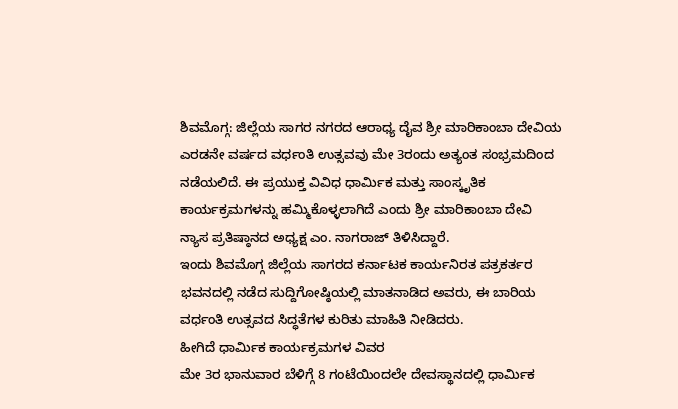ಶಿವಮೊಗ್ಗ: ಜಿಲ್ಲೆಯ ಸಾಗರ ನಗರದ ಆರಾಧ್ಯ ದೈವ ಶ್ರೀ ಮಾರಿಕಾಂಬಾ ದೇವಿಯ ಎರಡನೇ ವರ್ಷದ ವರ್ಧಂತಿ ಉತ್ಸವವು ಮೇ 3ರಂದು ಅತ್ಯಂತ ಸಂಭ್ರಮದಿಂದ ನಡೆಯಲಿದೆ. ಈ ಪ್ರಯುಕ್ತ ವಿವಿಧ ಧಾರ್ಮಿಕ ಮತ್ತು ಸಾಂಸ್ಕೃತಿಕ ಕಾರ್ಯಕ್ರಮಗಳನ್ನು ಹಮ್ಮಿಕೊಳ್ಳಲಾಗಿದೆ ಎಂದು ಶ್ರೀ ಮಾರಿಕಾಂಬಾ ದೇವಿ ನ್ಯಾಸ ಪ್ರತಿಷ್ಠಾನದ ಅಧ್ಯಕ್ಷ ಎಂ. ನಾಗರಾಜ್ ತಿಳಿಸಿದ್ದಾರೆ.
ಇಂದು ಶಿವಮೊಗ್ಗ ಜಿಲ್ಲೆಯ ಸಾಗರದ ಕರ್ನಾಟಕ ಕಾರ್ಯನಿರತ ಪತ್ರಕರ್ತರ ಭವನದಲ್ಲಿ ನಡೆದ ಸುದ್ದಿಗೋಷ್ಠಿಯಲ್ಲಿ ಮಾತನಾಡಿದ ಅವರು, ಈ ಬಾರಿಯ ವರ್ಧಂತಿ ಉತ್ಸವದ ಸಿದ್ಧತೆಗಳ ಕುರಿತು ಮಾಹಿತಿ ನೀಡಿದರು.
ಹೀಗಿದೆ ಧಾರ್ಮಿಕ ಕಾರ್ಯಕ್ರಮಗಳ ವಿವರ
ಮೇ 3ರ ಭಾನುವಾರ ಬೆಳಿಗ್ಗೆ 8 ಗಂಟೆಯಿಂದಲೇ ದೇವಸ್ಥಾನದಲ್ಲಿ ಧಾರ್ಮಿಕ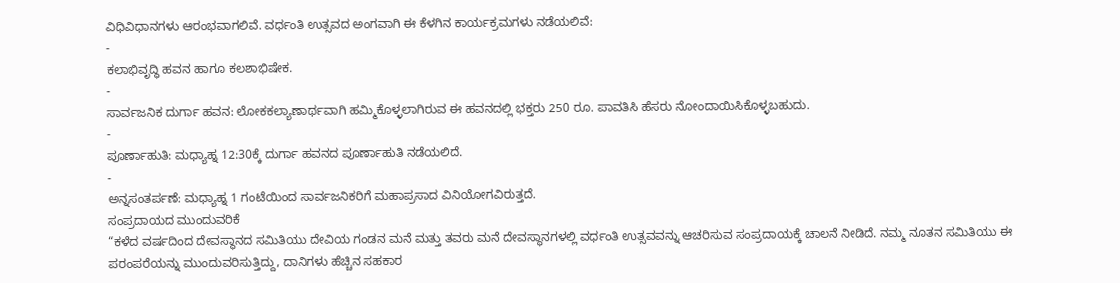ವಿಧಿವಿಧಾನಗಳು ಆರಂಭವಾಗಲಿವೆ. ವರ್ಧಂತಿ ಉತ್ಸವದ ಅಂಗವಾಗಿ ಈ ಕೆಳಗಿನ ಕಾರ್ಯಕ್ರಮಗಳು ನಡೆಯಲಿವೆ:
-
ಕಲಾಭಿವೃದ್ಧಿ ಹವನ ಹಾಗೂ ಕಲಶಾಭಿಷೇಕ.
-
ಸಾರ್ವಜನಿಕ ದುರ್ಗಾ ಹವನ: ಲೋಕಕಲ್ಯಾಣಾರ್ಥವಾಗಿ ಹಮ್ಮಿಕೊಳ್ಳಲಾಗಿರುವ ಈ ಹವನದಲ್ಲಿ ಭಕ್ತರು 250 ರೂ. ಪಾವತಿಸಿ ಹೆಸರು ನೋಂದಾಯಿಸಿಕೊಳ್ಳಬಹುದು.
-
ಪೂರ್ಣಾಹುತಿ: ಮಧ್ಯಾಹ್ನ 12:30ಕ್ಕೆ ದುರ್ಗಾ ಹವನದ ಪೂರ್ಣಾಹುತಿ ನಡೆಯಲಿದೆ.
-
ಅನ್ನಸಂತರ್ಪಣೆ: ಮಧ್ಯಾಹ್ನ 1 ಗಂಟೆಯಿಂದ ಸಾರ್ವಜನಿಕರಿಗೆ ಮಹಾಪ್ರಸಾದ ವಿನಿಯೋಗವಿರುತ್ತದೆ.
ಸಂಪ್ರದಾಯದ ಮುಂದುವರಿಕೆ
“ಕಳೆದ ವರ್ಷದಿಂದ ದೇವಸ್ಥಾನದ ಸಮಿತಿಯು ದೇವಿಯ ಗಂಡನ ಮನೆ ಮತ್ತು ತವರು ಮನೆ ದೇವಸ್ಥಾನಗಳಲ್ಲಿ ವರ್ಧಂತಿ ಉತ್ಸವವನ್ನು ಆಚರಿಸುವ ಸಂಪ್ರದಾಯಕ್ಕೆ ಚಾಲನೆ ನೀಡಿದೆ. ನಮ್ಮ ನೂತನ ಸಮಿತಿಯು ಈ ಪರಂಪರೆಯನ್ನು ಮುಂದುವರಿಸುತ್ತಿದ್ದು, ದಾನಿಗಳು ಹೆಚ್ಚಿನ ಸಹಕಾರ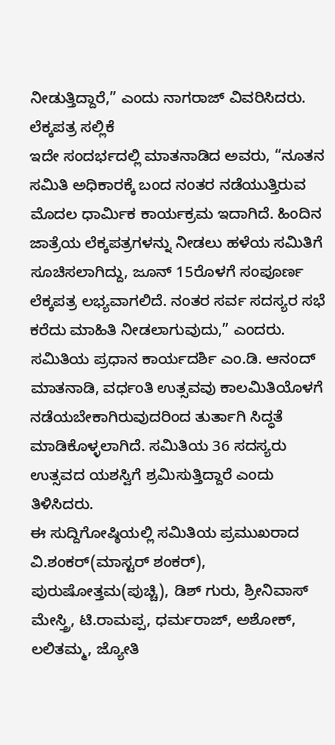ನೀಡುತ್ತಿದ್ದಾರೆ,” ಎಂದು ನಾಗರಾಜ್ ವಿವರಿಸಿದರು.
ಲೆಕ್ಕಪತ್ರ ಸಲ್ಲಿಕೆ
ಇದೇ ಸಂದರ್ಭದಲ್ಲಿ ಮಾತನಾಡಿದ ಅವರು, “ನೂತನ ಸಮಿತಿ ಅಧಿಕಾರಕ್ಕೆ ಬಂದ ನಂತರ ನಡೆಯುತ್ತಿರುವ ಮೊದಲ ಧಾರ್ಮಿಕ ಕಾರ್ಯಕ್ರಮ ಇದಾಗಿದೆ. ಹಿಂದಿನ ಜಾತ್ರೆಯ ಲೆಕ್ಕಪತ್ರಗಳನ್ನು ನೀಡಲು ಹಳೆಯ ಸಮಿತಿಗೆ ಸೂಚಿಸಲಾಗಿದ್ದು, ಜೂನ್ 15ರೊಳಗೆ ಸಂಪೂರ್ಣ ಲೆಕ್ಕಪತ್ರ ಲಭ್ಯವಾಗಲಿದೆ. ನಂತರ ಸರ್ವ ಸದಸ್ಯರ ಸಭೆ ಕರೆದು ಮಾಹಿತಿ ನೀಡಲಾಗುವುದು,” ಎಂದರು.
ಸಮಿತಿಯ ಪ್ರಧಾನ ಕಾರ್ಯದರ್ಶಿ ಎಂ.ಡಿ. ಆನಂದ್ ಮಾತನಾಡಿ, ವರ್ಧಂತಿ ಉತ್ಸವವು ಕಾಲಮಿತಿಯೊಳಗೆ ನಡೆಯಬೇಕಾಗಿರುವುದರಿಂದ ತುರ್ತಾಗಿ ಸಿದ್ಧತೆ ಮಾಡಿಕೊಳ್ಳಲಾಗಿದೆ. ಸಮಿತಿಯ 36 ಸದಸ್ಯರು ಉತ್ಸವದ ಯಶಸ್ವಿಗೆ ಶ್ರಮಿಸುತ್ತಿದ್ದಾರೆ ಎಂದು ತಿಳಿಸಿದರು.
ಈ ಸುದ್ದಿಗೋಷ್ಠಿಯಲ್ಲಿ ಸಮಿತಿಯ ಪ್ರಮುಖರಾದ ವಿ.ಶಂಕರ್(ಮಾಸ್ಟರ್ ಶಂಕರ್), ಪುರುಷೋತ್ತಮ(ಪುಚ್ಚಿ), ಡಿಶ್ ಗುರು, ಶ್ರೀನಿವಾಸ್ ಮೇಸ್ತ್ರಿ, ಟಿ.ರಾಮಪ್ಪ, ಧರ್ಮರಾಜ್, ಅಶೋಕ್, ಲಲಿತಮ್ಮ, ಜ್ಯೋತಿ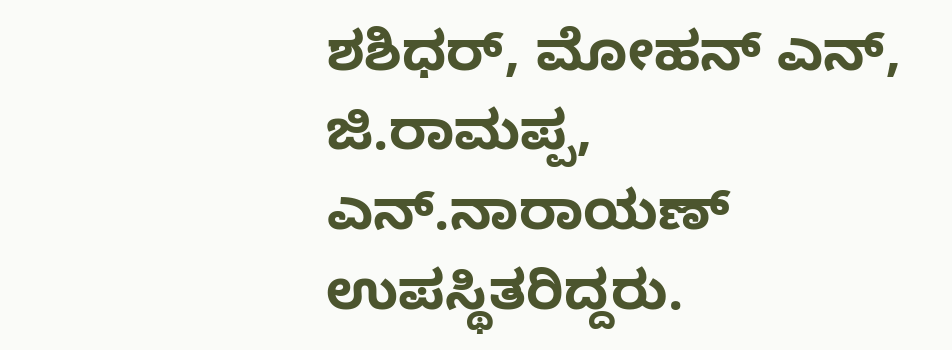ಶಶಿಧರ್, ಮೋಹನ್ ಎನ್, ಜಿ.ರಾಮಪ್ಪ, ಎನ್.ನಾರಾಯಣ್ ಉಪಸ್ಥಿತರಿದ್ದರು.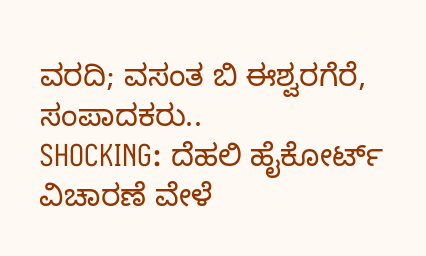ವರದಿ; ವಸಂತ ಬಿ ಈಶ್ವರಗೆರೆ, ಸಂಪಾದಕರು..
SHOCKING: ದೆಹಲಿ ಹೈಕೋರ್ಟ್ ವಿಚಾರಣೆ ವೇಳೆ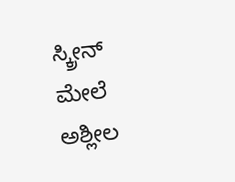ಸ್ಕ್ರೀನ್ ಮೇಲೆ ಅಶ್ಲೀಲ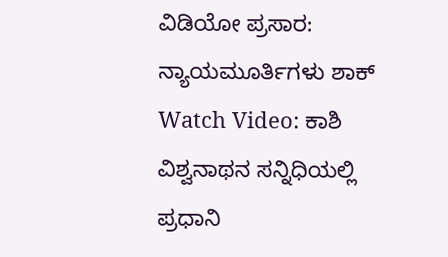ವಿಡಿಯೋ ಪ್ರಸಾರ: ನ್ಯಾಯಮೂರ್ತಿಗಳು ಶಾಕ್
Watch Video: ಕಾಶಿ ವಿಶ್ವನಾಥನ ಸನ್ನಿಧಿಯಲ್ಲಿ ಪ್ರಧಾನಿ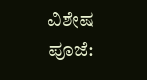ವಿಶೇಷ ಪೂಜೆ: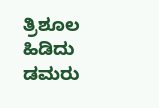ತ್ರಿಶೂಲ ಹಿಡಿದು ಡಮರು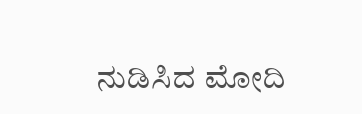ನುಡಿಸಿದ ಮೋದಿ